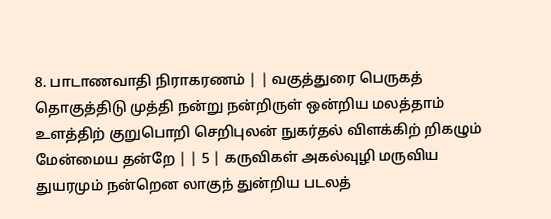8. பாடாணவாதி நிராகரணம் | | வகுத்துரை பெருகத் தொகுத்திடு முத்தி நன்று நன்றிருள் ஒன்றிய மலத்தாம் உளத்திற் குறுபொறி செறிபுலன் நுகர்தல் விளக்கிற் றிகழும் மேன்மைய தன்றே | | 5 | கருவிகள் அகல்வுழி மருவிய துயரமும் நன்றென லாகுந் துன்றிய படலத்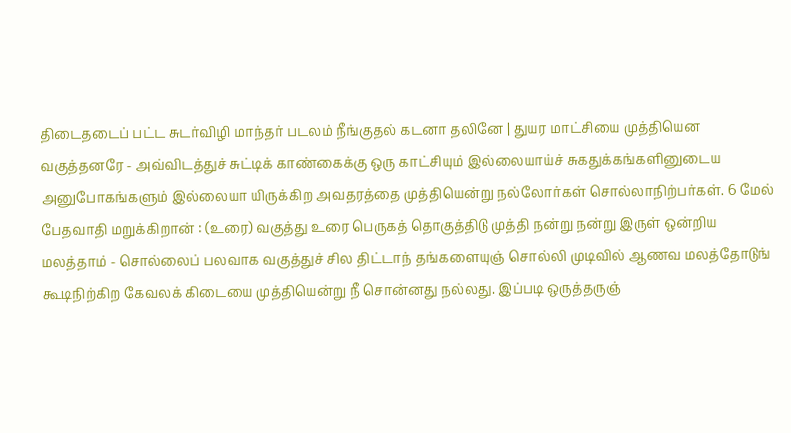திடைதடைப் பட்ட சுடர்விழி மாந்தர் படலம் நீங்குதல் கடனா தலினே | துயர மாட்சியை முத்தியென வகுத்தனரே - அவ்விடத்துச் சுட்டிக் காண்கைக்கு ஒரு காட்சியும் இல்லையாய்ச் சுகதுக்கங்களினுடைய அனுபோகங்களும் இல்லையா யிருக்கிற அவதரத்தை முத்தியென்று நல்லோர்கள் சொல்லாநிற்பர்கள். 6 மேல் பேதவாதி மறுக்கிறான் : (உரை) வகுத்து உரை பெருகத் தொகுத்திடு முத்தி நன்று நன்று இருள் ஒன்றிய மலத்தாம் - சொல்லைப் பலவாக வகுத்துச் சில திட்டாந் தங்களையுஞ் சொல்லி முடிவில் ஆணவ மலத்தோடுங் கூடிநிற்கிற கேவலக் கிடையை முத்தியென்று நீ சொன்னது நல்லது. இப்படி ஒருத்தருஞ்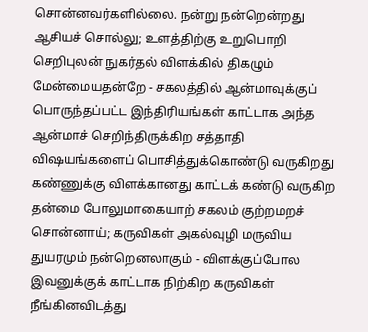சொன்னவர்களில்லை. நன்று நன்றென்றது ஆசியச் சொல்லு; உளத்திற்கு உறுபொறி செறிபுலன் நுகர்தல் விளக்கில் திகழும் மேன்மையதன்றே - சகலத்தில் ஆன்மாவுக்குப் பொருந்தப்பட்ட இந்திரியங்கள் காட்டாக அந்த ஆன்மாச் செறிந்திருக்கிற சத்தாதி விஷயங்களைப் பொசித்துக்கொண்டு வருகிறது கண்ணுக்கு விளக்கானது காட்டக் கண்டு வருகிற தன்மை போலுமாகையாற் சகலம் குற்றமறச் சொன்னாய்; கருவிகள் அகல்வுழி மருவிய துயரமும் நன்றெனலாகும் - விளக்குப்போல இவனுக்குக் காட்டாக நிற்கிற கருவிகள் நீங்கினவிடத்து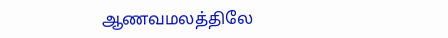ஆணவமலத்திலே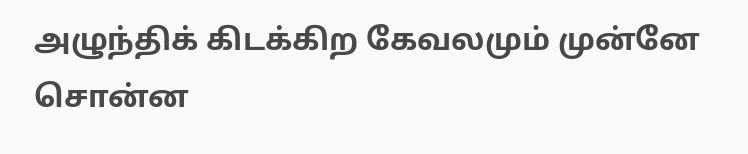அழுந்திக் கிடக்கிற கேவலமும் முன்னே சொன்ன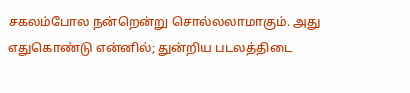சகலம்போல நன்றென்று சொல்லலாமாகும். அது எதுகொண்டு என்னில்; துன்றிய படலத்திடை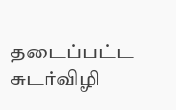தடைப்பட்ட சுடர்விழி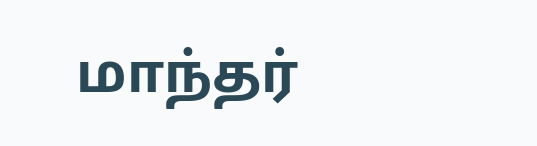மாந்தர்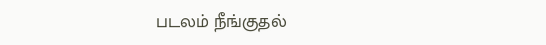படலம் நீங்குதல்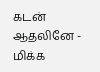கடன் ஆதலினே - மிக்க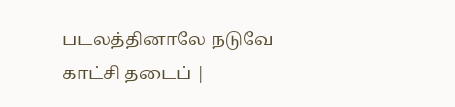படலத்தினாலே நடுவே காட்சி தடைப் |